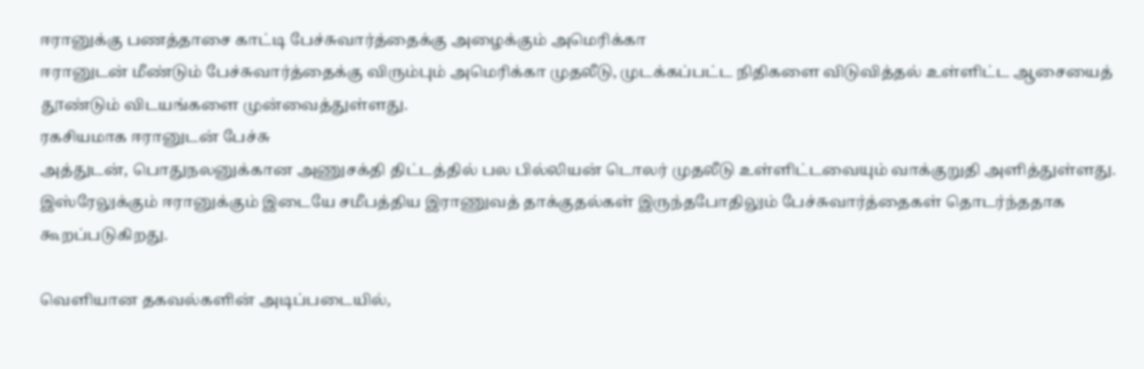ஈரானுக்கு பணத்தாசை காட்டி பேச்சுவார்த்தைக்கு அழைக்கும் அமெரிக்கா
ஈரானுடன் மீண்டும் பேச்சுவார்த்தைக்கு விரும்பும் அமெரிக்கா முதலீடு, முடக்கப்பட்ட நிதிகளை விடுவித்தல் உள்ளிட்ட ஆசையைத் தூண்டும் விடயங்களை முன்வைத்துள்ளது.
ரகசியமாக ஈரானுடன் பேச்சு
அத்துடன், பொதுநலனுக்கான அணுசக்தி திட்டத்தில் பல பில்லியன் டொலர் முதலீடு உள்ளிட்டவையும் வாக்குறுதி அளித்துள்ளது. இஸ்ரேலுக்கும் ஈரானுக்கும் இடையே சமீபத்திய இராணுவத் தாக்குதல்கள் இருந்தபோதிலும் பேச்சுவார்த்தைகள் தொடர்ந்ததாக கூறப்படுகிறது.

வெளியான தகவல்களின் அடிப்படையில்,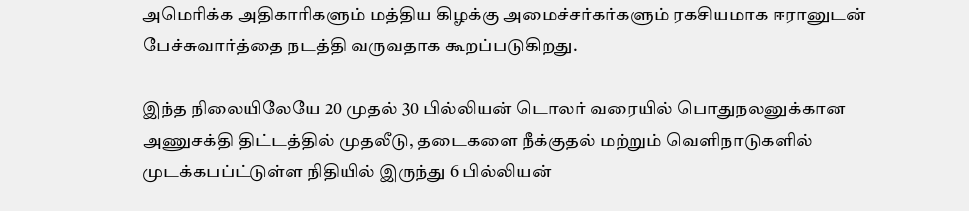அமெரிக்க அதிகாரிகளும் மத்திய கிழக்கு அமைச்சர்கர்களும் ரகசியமாக ஈரானுடன் பேச்சுவார்த்தை நடத்தி வருவதாக கூறப்படுகிறது.

இந்த நிலையிலேயே 20 முதல் 30 பில்லியன் டொலர் வரையில் பொதுநலனுக்கான அணுசக்தி திட்டத்தில் முதலீடு, தடைகளை நீக்குதல் மற்றும் வெளிநாடுகளில் முடக்கபப்ட்டுள்ள நிதியில் இருந்து 6 பில்லியன்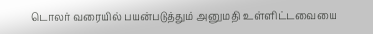டொலர் வரையில் பயன்படுத்தும் அனுமதி உள்ளிட்டவையை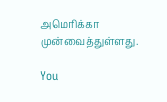அமெரிக்கா முன்வைத்துள்ளது.

You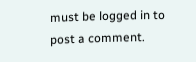must be logged in to post a comment.